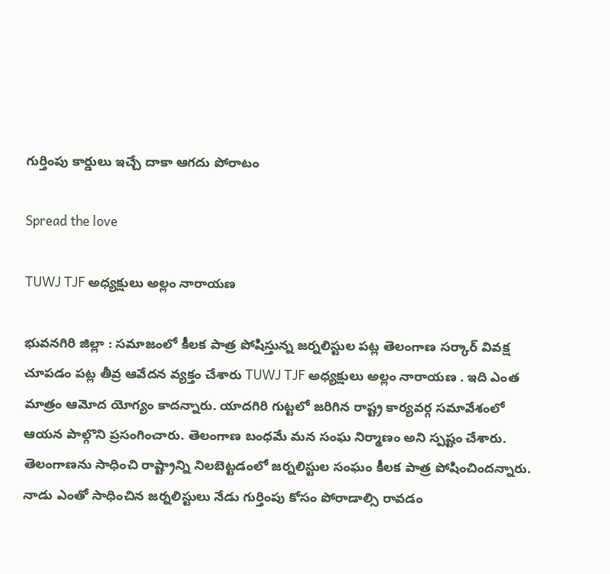గుర్తింపు కార్డులు ఇచ్చే దాకా ఆగ‌దు పోరాటం

Spread the love

TUWJ TJF అధ్యక్షులు అల్లం నారాయణ

భువ‌నగిరి జిల్లా : స‌మాజంలో కీల‌క పాత్ర పోషిస్తున్న జ‌ర్న‌లిస్టుల ప‌ట్ల తెలంగాణ స‌ర్కార్ వివ‌క్ష చూప‌డం ప‌ట్ల తీవ్ర ఆవేద‌న వ్య‌క్తం చేశారు TUWJ TJF అధ్యక్షులు అల్లం నారాయణ . ఇది ఎంత మాత్రం ఆమోద యోగ్యం కాద‌న్నారు. యాదగిరి గుట్టలో జ‌రిగిన రాష్ట్ర కార్యవర్గ సమావేశంలో ఆయ‌న పాల్గొని ప్ర‌సంగించారు. తెలంగాణ బంధమే మన సంఘ నిర్మాణం అని స్ప‌ష్టం చేశారు. తెలంగాణను సాధించి రాష్ట్రాన్ని నిలబెట్టడంలో జ‌ర్న‌లిస్టుల సంఘం కీల‌క పాత్ర పోషించింద‌న్నారు. నాడు ఎంతో సాధించిన జర్నలిస్టులు నేడు గుర్తింపు కోసం పోరాడాల్సి రావ‌డం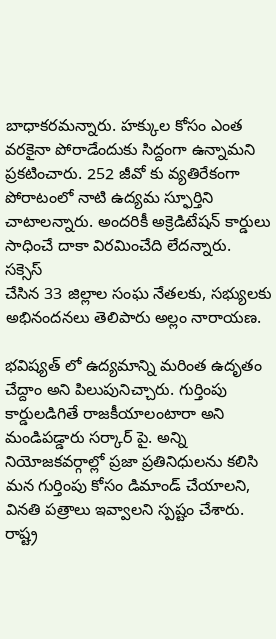బాధాక‌ర‌మ‌న్నారు. హ‌క్కుల కోసం ఎంత వ‌ర‌కైనా పోరాడేందుకు సిద్దంగా ఉన్నామ‌ని ప్ర‌క‌టించారు. 252 జీవో కు వ్యతిరేకంగా పోరాటంలో నాటి ఉద్యమ స్ఫూర్తిని చాటాల‌న్నారు. అందరికీ అక్రెడిటేషన్ కార్డులు సాధించే దాకా విరమించేది లేదన్నారు. స‌క్సెస్
చేసిన 33 జిల్లాల సంఘ నేతలకు, సభ్యులకు అభినందనలు తెలిపారు అల్లం నారాయ‌ణ‌.

భవిష్యత్ లో ఉద్యమాన్ని మరింత ఉదృతం చేద్దాం అని పిలుపునిచ్చారు. గుర్తింపు కార్డులడిగితే రాజకీయాలంటారా అని మండిప‌డ్డారు స‌ర్కార్ పై. అన్ని నియోజకవర్గాల్లో ప్రజా ప్రతినిధులను కలిసి మన గుర్తింపు కోసం డిమాండ్ చేయాలని, వినతి పత్రాలు ఇవ్వాలని స్పష్టం చేశారు. రాష్ట్ర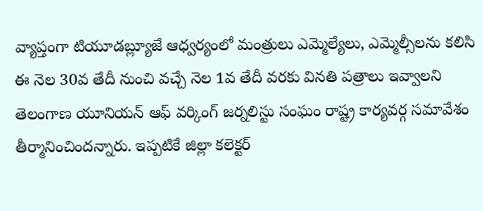వ్యాప్తంగా టియూడబ్ల్యూజే ఆధ్వర్యంలో మంత్రులు ఎమ్మెల్యేలు, ఎమ్మెల్సీలను కలిసి ఈ నెల 30వ తేదీ నుంచి వచ్చే నెల 1వ తేదీ వరకు వినతి పత్రాలు ఇవ్వాలని తెలంగాణ యూనియన్‌ ఆఫ్‌ వర్కింగ్‌ జర్నలిస్టు సంఘం రాష్ట్ర కార్యవర్గ సమావేశం తీర్మానించింద‌న్నారు. ఇప్పటికే జిల్లా కలెక్టర్‌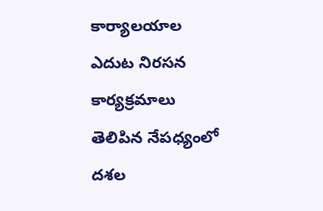కార్యాలయాల ఎదుట నిరసన కార్యక్రమాలు తెలిపిన నేపధ్యంలో దశల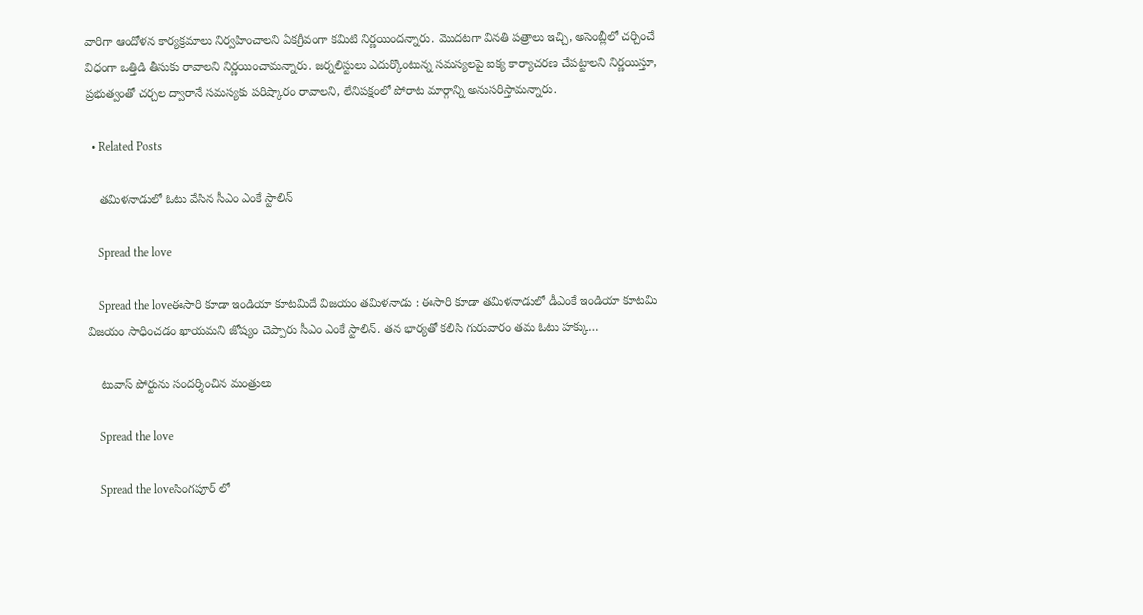వారిగా ఆందోళన కార్యక్రమాలు నిర్వహించాలని ఏకగ్రీవంగా కమిటి నిర్ణయిందన్నారు. మొదటగా వినతి పత్రాలు ఇచ్చి, అసెంబ్లీలో చర్చించే విధంగా ఒత్తిడి తీసుకు రావాలని నిర్ణయించామన్నారు. జర్నలిస్టులు ఎదుర్కొంటున్న సమస్యలపై ఐక్య కార్యాచరణ చేపట్టాలని నిర్ణయిస్తూ, ప్రభుత్వంతో చర్చల ద్వారానే సమస్యకు పరిష్కారం రావాలని, లేనిపక్షంలో పోరాట మార్గాన్ని అనుసరిస్తామన్నారు.

  • Related Posts

    త‌మిళ‌నాడులో ఓటు వేసిన సీఎం ఎంకే స్టాలిన్

    Spread the love

    Spread the loveఈసారి కూడా ఇండియా కూట‌మిదే విజ‌యం త‌మిళ‌నాడు : ఈసారి కూడా త‌మిళ‌నాడులో డీఎంకే ఇండియా కూట‌మి విజ‌యం సాధించడం ఖాయ‌మ‌ని జోష్యం చెప్పారు సీఎం ఎంకే స్టాలిన్. త‌న భార్య‌తో క‌లిసి గురువారం త‌మ ఓటు హ‌క్కు…

    టువాస్ పోర్టును సంద‌ర్శించిన మంత్రులు

    Spread the love

    Spread the loveసింగ‌పూర్ లో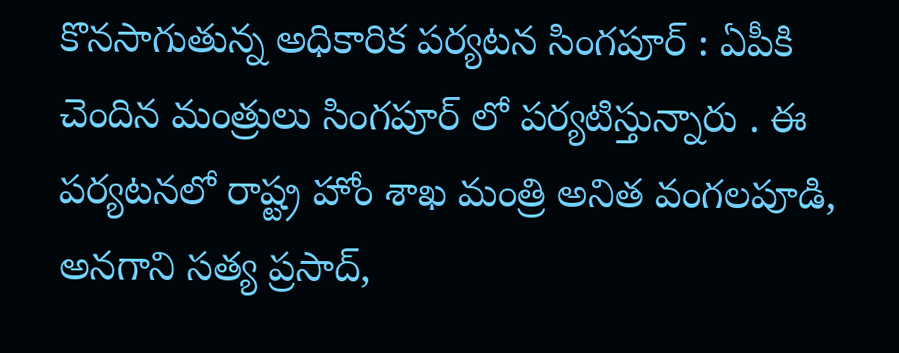కొన‌సాగుతున్న అధికారిక ప‌ర్య‌ట‌న సింగ‌పూర్ : ఏపీకి చెందిన మంత్రులు సింగ‌పూర్ లో ప‌ర్య‌టిస్తున్నారు . ఈ ప‌ర్య‌ట‌న‌లో రాష్ట్ర హోం శాఖ మంత్రి అనిత వంగ‌ల‌పూడి, అన‌గాని స‌త్య ప్ర‌సాద్,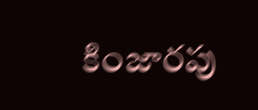కింజారపు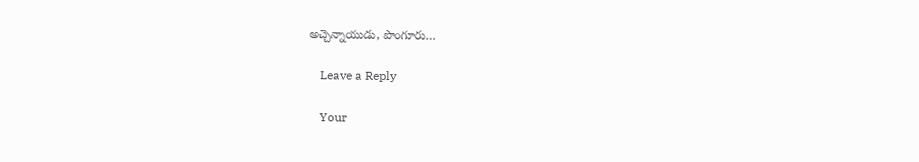అచ్చెన్నాయుడు, పొంగూరు…

    Leave a Reply

    Your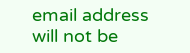email address will not be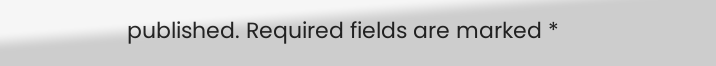published. Required fields are marked *